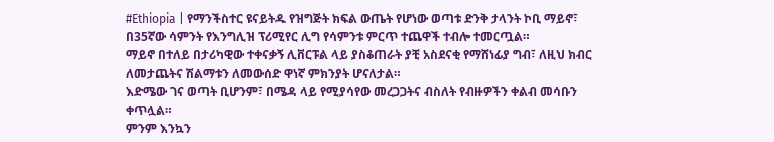#Ethiopia | የማንችስተር ዩናይትዱ የዝግጅት ክፍል ውጤት የሆነው ወጣቱ ድንቅ ታላንት ኮቢ ማይኖ፣ በ35ኛው ሳምንት የእንግሊዝ ፕሪሚየር ሊግ የሳምንቱ ምርጥ ተጨዋች ተብሎ ተመርጧል።
ማይኖ በተለይ በታሪካዊው ተቀናቃኝ ሊቨርፑል ላይ ያስቆጠራት ያቺ አስደናቂ የማሸነፊያ ግብ፣ ለዚህ ክብር ለመታጨትና ሽልማቱን ለመውሰድ ዋነኛ ምክንያት ሆናለታል።
እድሜው ገና ወጣት ቢሆንም፣ በሜዳ ላይ የሚያሳየው መረጋጋትና ብስለት የብዙዎችን ቀልብ መሳቡን ቀጥሏል።
ምንም እንኳን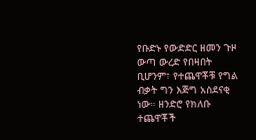የቡድኑ የውድድር ዘመን ጉዞ ውጣ ውረድ የበዛበት ቢሆንም፣ የተጨዋቾቹ የግል ብቃት ግን እጅግ አስደናቂ ነው። ዘንድሮ የክለቡ ተጨዋቾች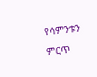የሳምንቱን ምርጥ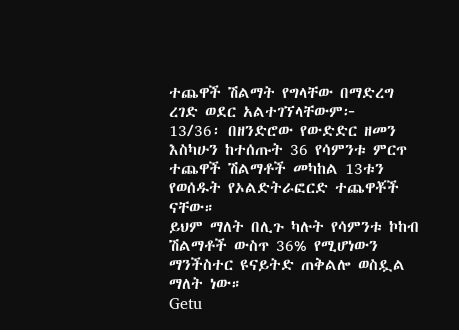ተጨዋች ሽልማት የግላቸው በማድረግ ረገድ ወደር አልተገኘላቸውም፦
13/36፡ በዘንድሮው የውድድር ዘመን እስካሁን ከተሰጡት 36 የሳምንቱ ምርጥ ተጨዋች ሽልማቶች መካከል 13ቱን የወሰዱት የኦልድትራፎርድ ተጨዋቾች ናቸው።
ይህም ማለት በሊጉ ካሉት የሳምንቱ ኮከብ ሽልማቶች ውስጥ 36% የሚሆነውን ማንችስተር ዩናይትድ ጠቅልሎ ወስዷል ማለት ነው።
Getu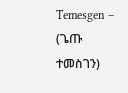Temesgen – (ጌጡ ተመስገን)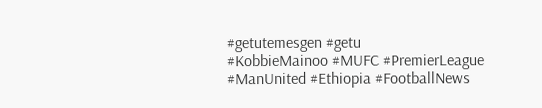#getutemesgen #getu
#KobbieMainoo #MUFC #PremierLeague #ManUnited #Ethiopia #FootballNews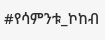#የሳምንቱ_ኮከብ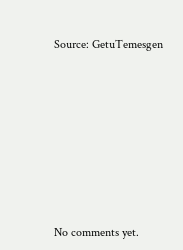Source: GetuTemesgen









No comments yet.